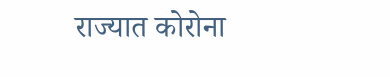राज्यात कोरोना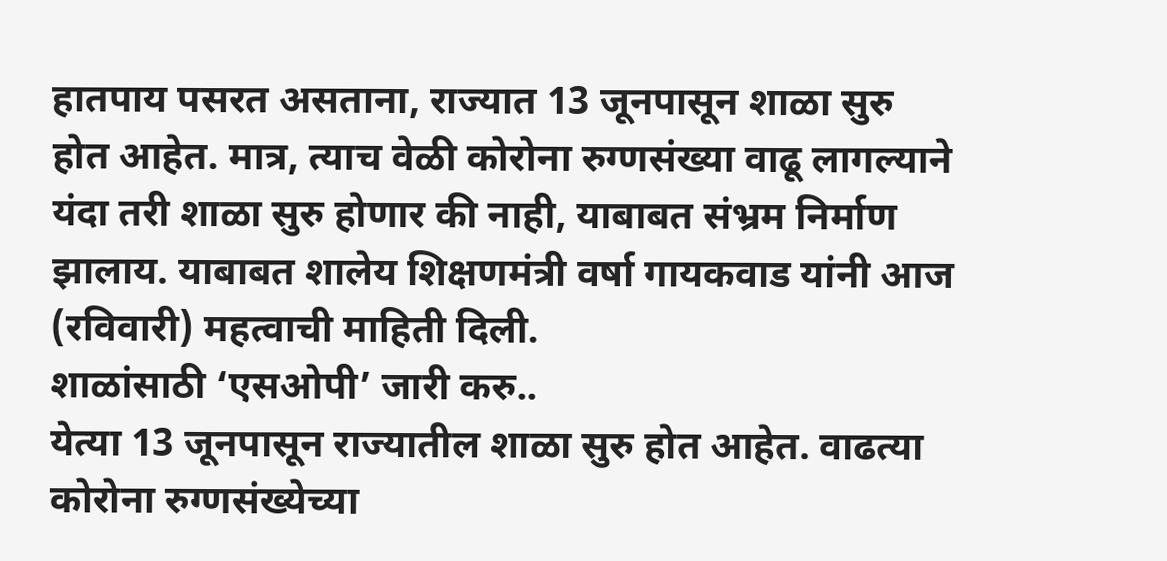हातपाय पसरत असताना, राज्यात 13 जूनपासून शाळा सुरु होत आहेत. मात्र, त्याच वेळी कोरोना रुग्णसंख्या वाढू लागल्याने यंदा तरी शाळा सुरु होणार की नाही, याबाबत संभ्रम निर्माण झालाय. याबाबत शालेय शिक्षणमंत्री वर्षा गायकवाड यांनी आज (रविवारी) महत्वाची माहिती दिली.
शाळांसाठी ‘एसओपी’ जारी करु..
येत्या 13 जूनपासून राज्यातील शाळा सुरु होत आहेत. वाढत्या कोरोना रुग्णसंख्येच्या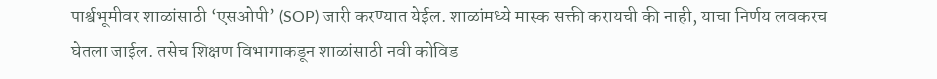पार्श्वभूमीवर शाळांसाठी ‘एसओपी’ (SOP) जारी करण्यात येईल. शाळांमध्ये मास्क सक्ती करायची की नाही, याचा निर्णय लवकरच घेतला जाईल. तसेच शिक्षण विभागाकडून शाळांसाठी नवी कोविड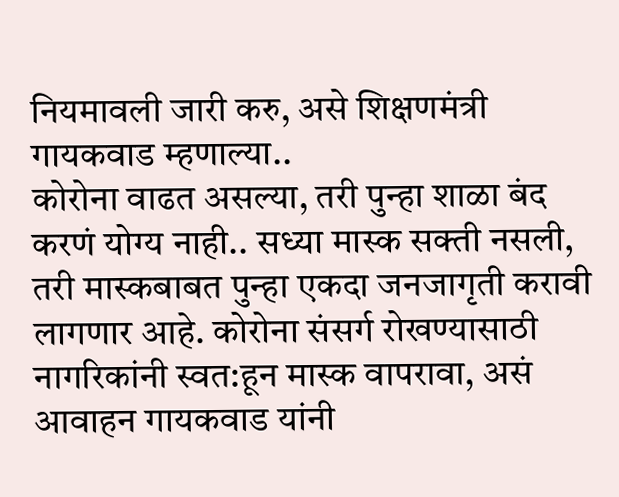नियमावली जारी करु, असे शिक्षणमंत्री गायकवाड म्हणाल्या..
कोरोना वाढत असल्या, तरी पुन्हा शाळा बंद करणं योग्य नाही.. सध्या मास्क सक्ती नसली, तरी मास्कबाबत पुन्हा एकदा जनजागृती करावी लागणार आहे. कोरोना संसर्ग रोखण्यासाठी नागरिकांनी स्वत:हून मास्क वापरावा, असं आवाहन गायकवाड यांनी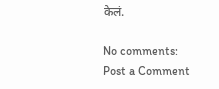केलं.

No comments:
Post a Comment